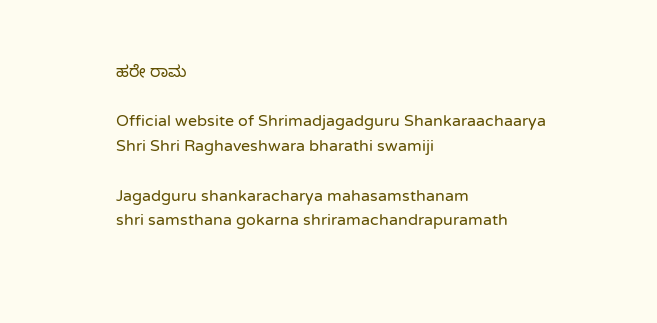ಹರೇ ರಾಮ

Official website of Shrimadjagadguru Shankaraachaarya
Shri Shri Raghaveshwara bharathi swamiji

Jagadguru shankaracharya mahasamsthanam
shri samsthana gokarna shriramachandrapuramath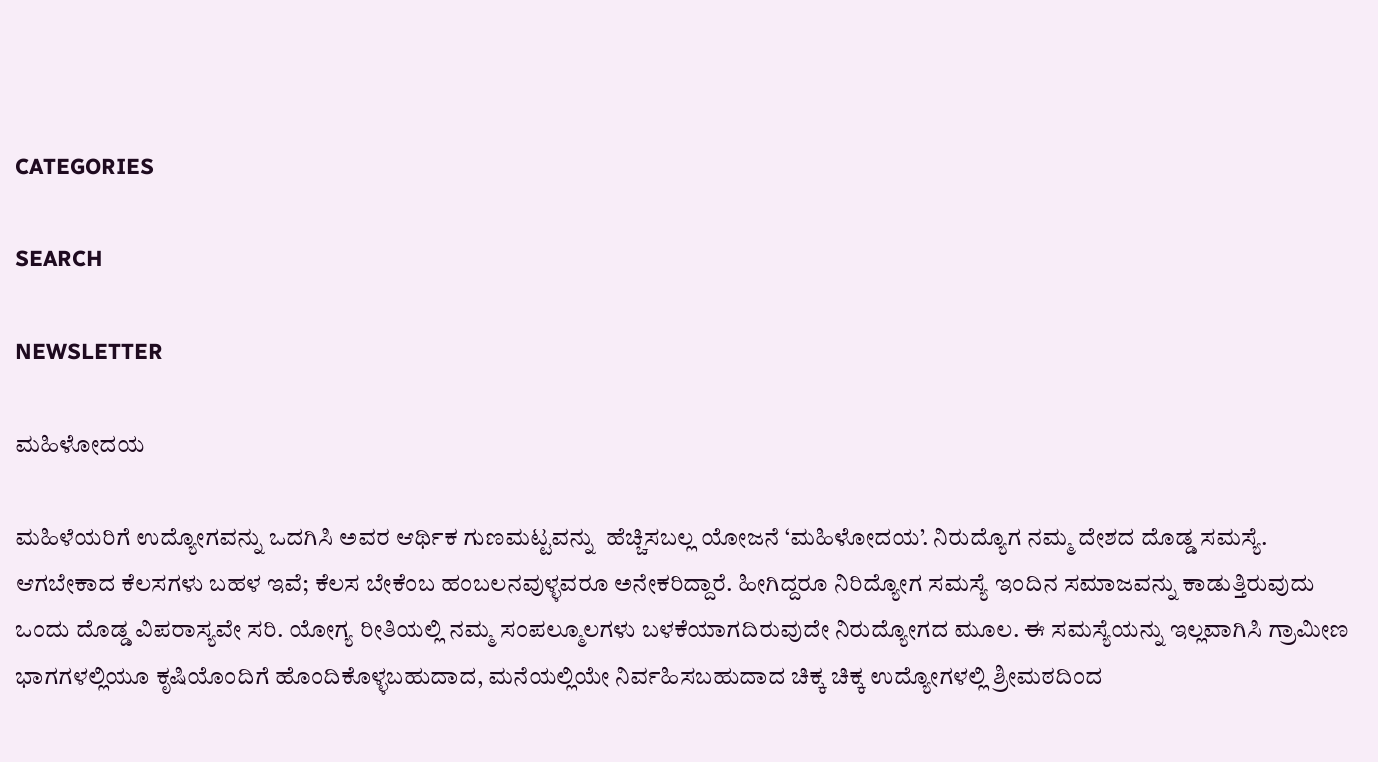CATEGORIES

SEARCH

NEWSLETTER

ಮಹಿಳೋದಯ

ಮಹಿಳೆಯರಿಗೆ ಉದ್ಯೋಗವನ್ನು ಒದಗಿಸಿ ಅವರ ಆರ್ಥಿಕ ಗುಣಮಟ್ಟವನ್ನು  ಹೆಚ್ಚಿಸಬಲ್ಲ ಯೋಜನೆ ‘ಮಹಿಳೋದಯ’. ನಿರುದ್ಯೊಗ ನಮ್ಮ ದೇಶದ ದೊಡ್ಡ ಸಮಸ್ಯೆ. ಆಗಬೇಕಾದ ಕೆಲಸಗಳು ಬಹಳ ಇವೆ; ಕೆಲಸ ಬೇಕೆಂಬ ಹಂಬಲನವುಳ್ಳವರೂ ಅನೇಕರಿದ್ದಾರೆ. ಹೀಗಿದ್ದರೂ ನಿರಿದ್ಯೋಗ ಸಮಸ್ಯೆ ಇಂದಿನ ಸಮಾಜವನ್ನು ಕಾಡುತ್ತಿರುವುದು ಒಂದು ದೊಡ್ಡ ವಿಪರಾಸ್ಯವೇ ಸರಿ. ಯೋಗ್ಯ ರೀತಿಯಲ್ಲಿ ನಮ್ಮ ಸಂಪಲ್ಮೂಲಗಳು ಬಳಕೆಯಾಗದಿರುವುದೇ ನಿರುದ್ಯೋಗದ ಮೂಲ. ಈ ಸಮಸ್ಯೆಯನ್ನು ಇಲ್ಲವಾಗಿಸಿ ಗ್ರಾಮೀಣ ಭಾಗಗಳಲ್ಲಿಯೂ ಕೃಷಿಯೊಂದಿಗೆ ಹೊಂದಿಕೊಳ್ಳಬಹುದಾದ, ಮನೆಯಲ್ಲಿಯೇ ನಿರ್ವಹಿಸಬಹುದಾದ ಚಿಕ್ಕ ಚಿಕ್ಕ ಉದ್ಯೋಗಳಲ್ಲಿ ಶ್ರೀಮಠದಿಂದ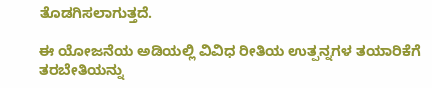ತೊಡಗಿಸಲಾಗುತ್ತದೆ.

ಈ ಯೋಜನೆಯ ಅಡಿಯಲ್ಲಿ ವಿವಿಧ ರೀತಿಯ ಉತ್ಪನ್ನಗಳ ತಯಾರಿಕೆಗೆ ತರಬೇತಿಯನ್ನು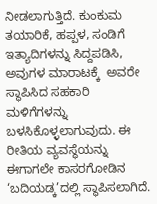ನೀಡಲಾಗುತ್ತಿದೆ. ಕುಂಕುಮ ತಯಾರಿಕೆ, ಹಪ್ಪಳ, ಸಂಡಿಗೆ ಇತ್ಯಾದಿಗಳನ್ನು ಸಿದ್ದಪಡಿಸಿ, ಅವುಗಳ ಮಾರಾಟಕ್ಕೆ  ಅವರೇ ಸ್ಥಾಪಿಸಿದ ಸಹಕಾರಿ ಮಳಿಗೆಗಳನ್ನು ಬಳಸಿಕೊಳ್ಳಲಾಗುವುದು. ಈ ರೀತಿಯ ವ್ಯವಸ್ಥೆಯನ್ನು ಈಗಾಗಲೇ ಕಾಸರಗೋಡಿನ ‘ಬದಿಯಡ್ಕ’ದಲ್ಲಿ ಸ್ಥಾಪಿಸಲಾಗಿದೆ.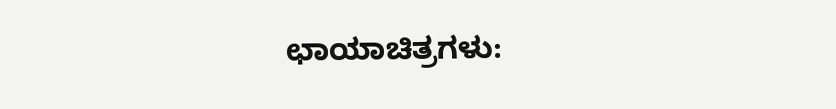ಛಾಯಾಚಿತ್ರಗಳು: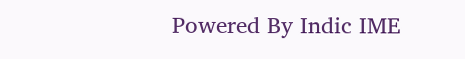Powered By Indic IME